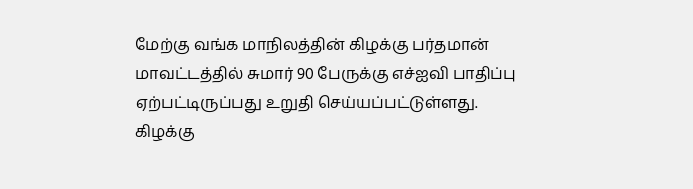மேற்கு வங்க மாநிலத்தின் கிழக்கு பர்தமான் மாவட்டத்தில் சுமார் 90 பேருக்கு எச்ஐவி பாதிப்பு ஏற்பட்டிருப்பது உறுதி செய்யப்பட்டுள்ளது.
கிழக்கு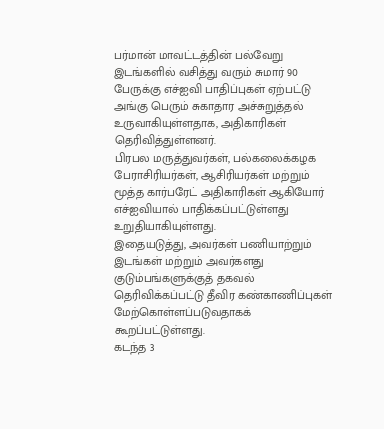பர்மான் மாவட்டத்தின் பல்வேறு இடங்களில் வசித்து வரும் சுமார் 90 பேருக்கு எச்ஐவி பாதிப்புகள் ஏற்பட்டு அங்கு பெரும் சுகாதார அச்சுறுத்தல் உருவாகியுள்ளதாக, அதிகாரிகள் தெரிவித்துள்ளனர்.
பிரபல மருத்துவர்கள், பல்கலைக்கழக பேராசிரியர்கள், ஆசிரியர்கள் மற்றும் மூத்த கார்பரேட் அதிகாரிகள் ஆகியோர் எச்ஐவியால் பாதிக்கப்பட்டுள்ளது உறுதியாகியுள்ளது.
இதையடுத்து, அவர்கள் பணியாற்றும் இடங்கள் மற்றும் அவர்களது குடும்பங்களுக்குத் தகவல் தெரிவிக்கப்பட்டு தீவிர கண்காணிப்புகள் மேற்கொள்ளப்படுவதாகக் கூறப்பட்டுள்ளது.
கடந்த 3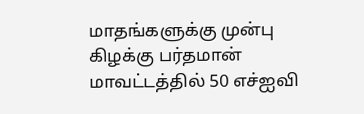மாதங்களுக்கு முன்பு கிழக்கு பர்தமான் மாவட்டத்தில் 50 எச்ஐவி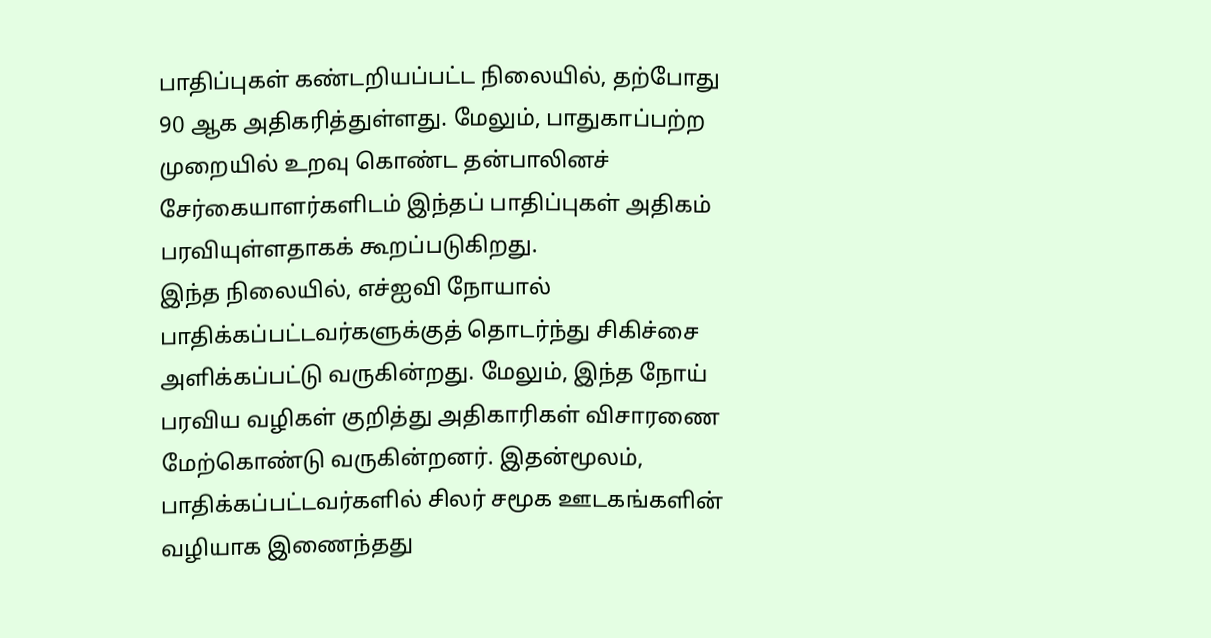பாதிப்புகள் கண்டறியப்பட்ட நிலையில், தற்போது 90 ஆக அதிகரித்துள்ளது. மேலும், பாதுகாப்பற்ற முறையில் உறவு கொண்ட தன்பாலினச் சேர்கையாளர்களிடம் இந்தப் பாதிப்புகள் அதிகம் பரவியுள்ளதாகக் கூறப்படுகிறது.
இந்த நிலையில், எச்ஐவி நோயால் பாதிக்கப்பட்டவர்களுக்குத் தொடர்ந்து சிகிச்சை அளிக்கப்பட்டு வருகின்றது. மேலும், இந்த நோய் பரவிய வழிகள் குறித்து அதிகாரிகள் விசாரணை மேற்கொண்டு வருகின்றனர். இதன்மூலம், பாதிக்கப்பட்டவர்களில் சிலர் சமூக ஊடகங்களின் வழியாக இணைந்தது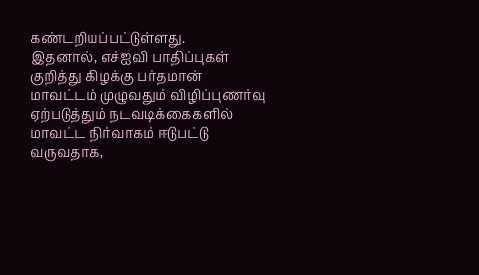கண்டறியப்பட்டுள்ளது.
இதனால், எச்ஐவி பாதிப்புகள் குறித்து கிழக்கு பர்தமான் மாவட்டம் முழுவதும் விழிப்புணர்வு ஏற்படுத்தும் நடவடிக்கைகளில் மாவட்ட நிர்வாகம் ஈடுபட்டு வருவதாக,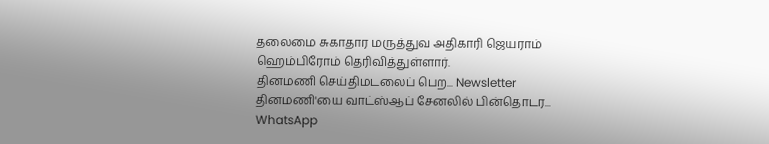தலைமை சுகாதார மருத்துவ அதிகாரி ஜெயராம் ஹெம்பிரோம் தெரிவித்துள்ளார்.
தினமணி செய்திமடலைப் பெற... Newsletter
தினமணி'யை வாட்ஸ்ஆப் சேனலில் பின்தொடர... WhatsApp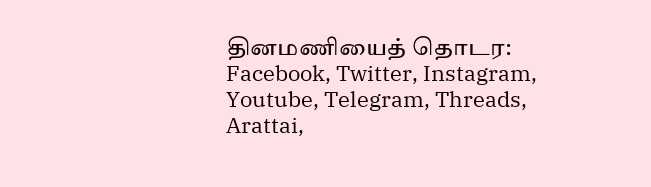தினமணியைத் தொடர: Facebook, Twitter, Instagram, Youtube, Telegram, Threads, Arattai,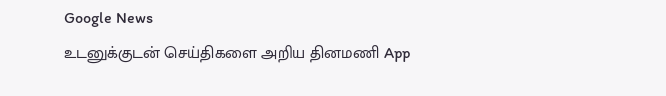Google News
உடனுக்குடன் செய்திகளை அறிய தினமணி App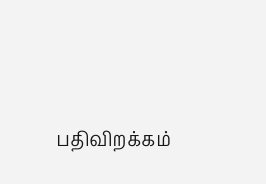பதிவிறக்கம்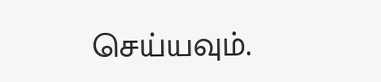செய்யவும்.